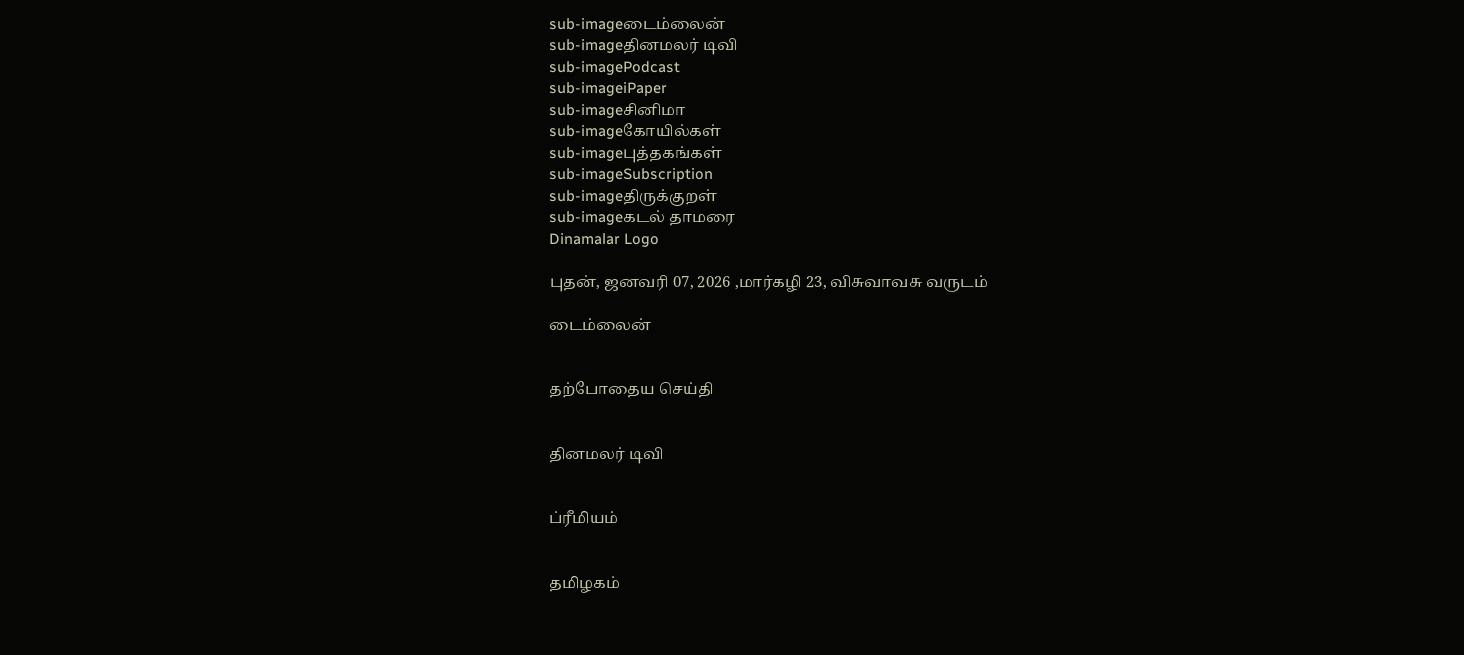sub-imageடைம்லைன்
sub-imageதினமலர் டிவி
sub-imagePodcast
sub-imageiPaper
sub-imageசினிமா
sub-imageகோயில்கள்
sub-imageபுத்தகங்கள்
sub-imageSubscription
sub-imageதிருக்குறள்
sub-imageகடல் தாமரை
Dinamalar Logo

புதன், ஜனவரி 07, 2026 ,மார்கழி 23, விசுவாவசு வருடம்

டைம்லைன்


தற்போதைய செய்தி


தினமலர் டிவி


ப்ரீமியம்


தமிழகம்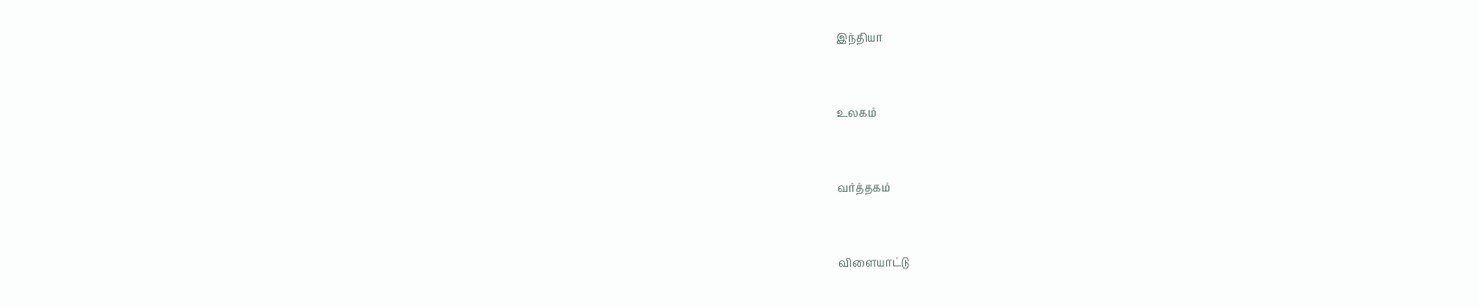இந்தியா


உலகம்


வர்த்தகம்


விளையாட்டு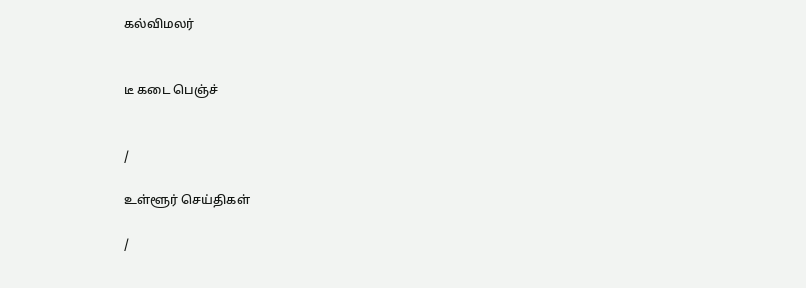கல்விமலர்


டீ கடை பெஞ்ச்


/

உள்ளூர் செய்திகள்

/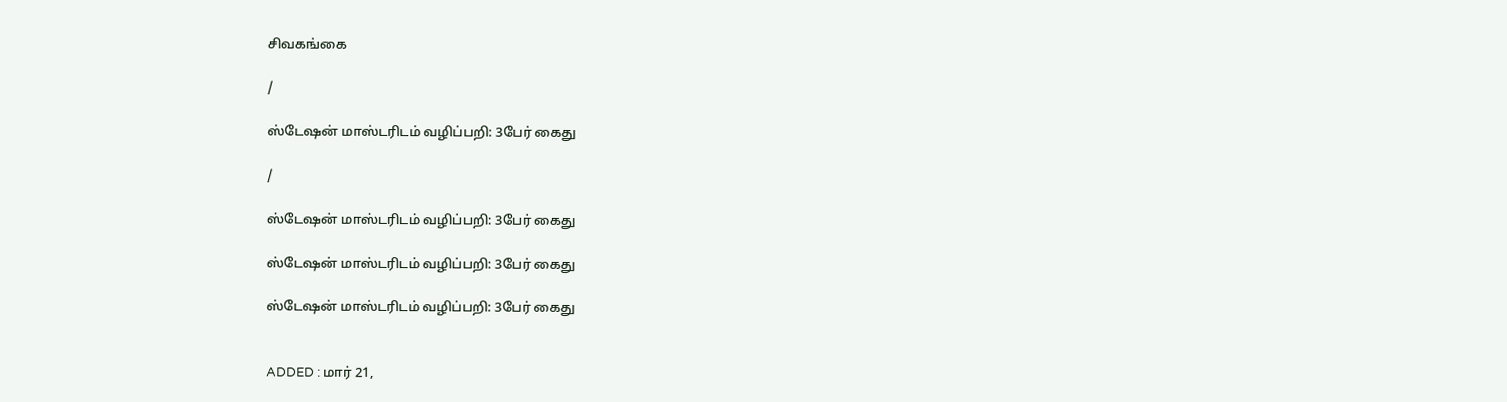சிவகங்கை

/

ஸ்டேஷன் மாஸ்டரிடம் வழிப்பறி: 3பேர் கைது

/

ஸ்டேஷன் மாஸ்டரிடம் வழிப்பறி: 3பேர் கைது

ஸ்டேஷன் மாஸ்டரிடம் வழிப்பறி: 3பேர் கைது

ஸ்டேஷன் மாஸ்டரிடம் வழிப்பறி: 3பேர் கைது


ADDED : மார் 21,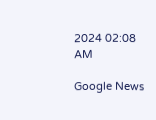2024 02:08 AM

Google News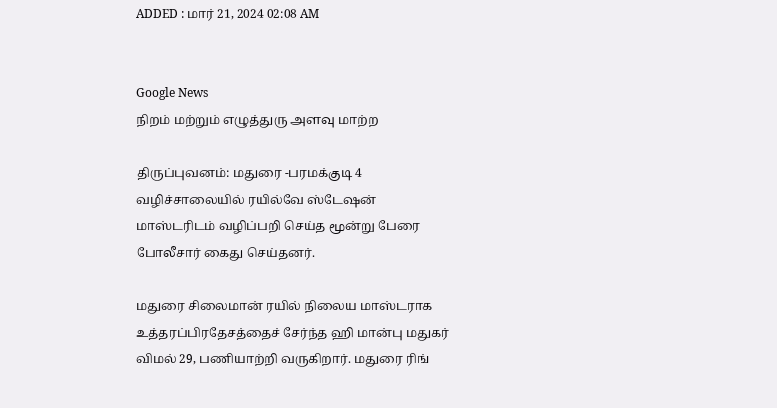ADDED : மார் 21, 2024 02:08 AM


Google News
நிறம் மற்றும் எழுத்துரு அளவு மாற்ற

திருப்புவனம்: மதுரை -பரமக்குடி 4 வழிச்சாலையில் ரயில்வே ஸ்டேஷன் மாஸ்டரிடம் வழிப்பறி செய்த மூன்று பேரை போலீசார் கைது செய்தனர்.

மதுரை சிலைமான் ரயில் நிலைய மாஸ்டராக உத்தரப்பிரதேசத்தைச் சேர்ந்த ஹி மான்பு மதுகர் விமல் 29, பணியாற்றி வருகிறார். மதுரை ரிங்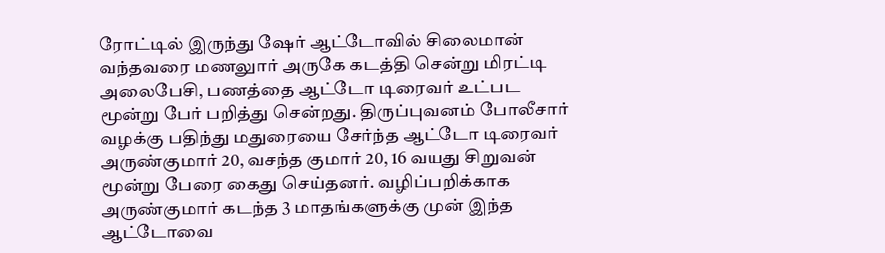ரோட்டில் இருந்து ஷேர் ஆட்டோவில் சிலைமான் வந்தவரை மணலுார் அருகே கடத்தி சென்று மிரட்டி அலைபேசி, பணத்தை ஆட்டோ டிரைவர் உட்பட மூன்று பேர் பறித்து சென்றது. திருப்புவனம் போலீசார் வழக்கு பதிந்து மதுரையை சேர்ந்த ஆட்டோ டிரைவர் அருண்குமார் 20, வசந்த குமார் 20, 16 வயது சிறுவன் மூன்று பேரை கைது செய்தனர். வழிப்பறிக்காக அருண்குமார் கடந்த 3 மாதங்களுக்கு முன் இந்த ஆட்டோவை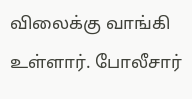விலைக்கு வாங்கி உள்ளார். போலீசார்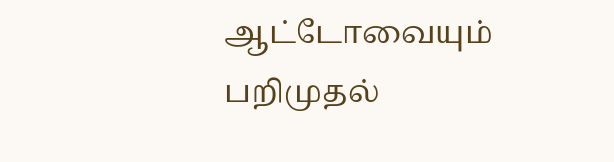ஆட்டோவையும் பறிமுதல்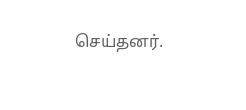செய்தனர்.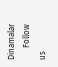Dinamalar
      Follow us